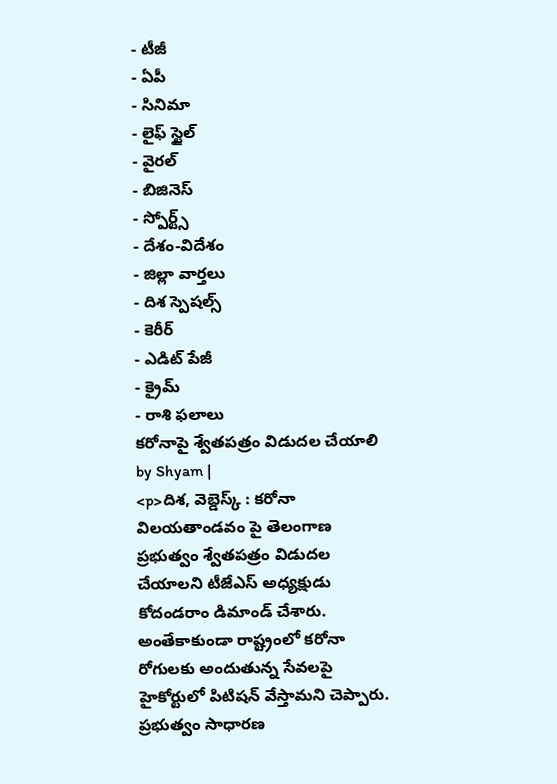- టీజీ
- ఏపీ
- సినిమా
- లైఫ్ స్టైల్
- వైరల్
- బిజినెస్
- స్పోర్ట్స్
- దేశం-విదేశం
- జిల్లా వార్తలు
- దిశ స్పెషల్స్
- కెరీర్
- ఎడిట్ పేజీ
- క్రైమ్
- రాశి ఫలాలు
కరోనాపై శ్వేతపత్రం విడుదల చేయాలి
by Shyam |
<p>దిశ, వెబ్డెస్క్ : కరోనా విలయతాండవం పై తెలంగాణ ప్రభుత్వం శ్వేతపత్రం విడుదల చేయాలని టీజేఎస్ అధ్యక్షుడు కోదండరాం డిమాండ్ చేశారు. అంతేకాకుండా రాష్ట్రంలో కరోనా రోగులకు అందుతున్న సేవలపై హైకోర్టులో పిటిషన్ వేస్తామని చెప్పారు. ప్రభుత్వం సాధారణ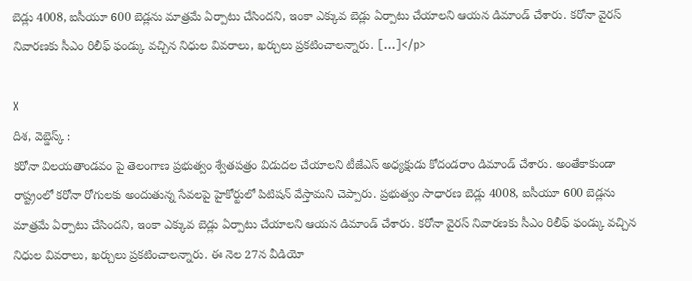బెడ్లు 4008, ఐసీయూ 600 బెడ్లను మాత్రమే ఏర్పాటు చేసిందని, ఇంకా ఎక్కువ బెడ్లు ఏర్పాటు చేయాలని ఆయన డిమాండ్ చేశారు. కరోనా వైరస్ నివారణకు సీఎం రిలీఫ్ ఫండ్కు వచ్చిన నిధుల వివరాలు, ఖర్చులు ప్రకటించాలన్నారు. […]</p>

X
దిశ, వెబ్డెస్క్ :
కరోనా విలయతాండవం పై తెలంగాణ ప్రభుత్వం శ్వేతపత్రం విడుదల చేయాలని టీజేఎస్ అధ్యక్షుడు కోదండరాం డిమాండ్ చేశారు. అంతేకాకుండా రాష్ట్రంలో కరోనా రోగులకు అందుతున్న సేవలపై హైకోర్టులో పిటిషన్ వేస్తామని చెప్పారు. ప్రభుత్వం సాధారణ బెడ్లు 4008, ఐసీయూ 600 బెడ్లను మాత్రమే ఏర్పాటు చేసిందని, ఇంకా ఎక్కువ బెడ్లు ఏర్పాటు చేయాలని ఆయన డిమాండ్ చేశారు. కరోనా వైరస్ నివారణకు సీఎం రిలీఫ్ ఫండ్కు వచ్చిన నిధుల వివరాలు, ఖర్చులు ప్రకటించాలన్నారు. ఈ నెల 27న వీడియో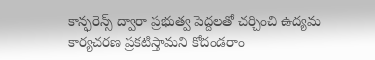కాన్ఫరెన్స్ ద్వారా ప్రభుత్వ పెద్దలతో చర్చించి ఉద్యమ కార్యచరణ ప్రకటిస్తామని కోదండరాం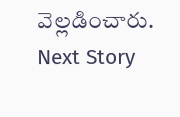వెల్లడించారు.
Next Story